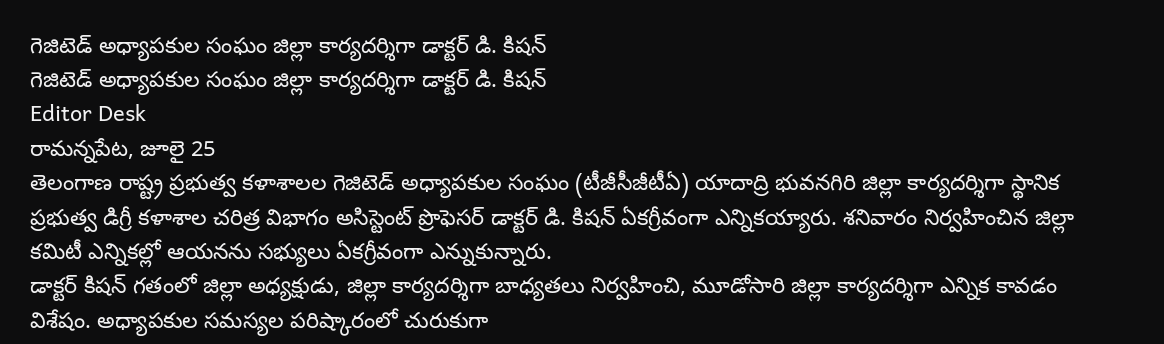గెజిటెడ్ అధ్యాపకుల సంఘం జిల్లా కార్యదర్శిగా డాక్టర్ డి. కిషన్
గెజిటెడ్ అధ్యాపకుల సంఘం జిల్లా కార్యదర్శిగా డాక్టర్ డి. కిషన్
Editor Desk
రామన్నపేట, జూలై 25
తెలంగాణ రాష్ట్ర ప్రభుత్వ కళాశాలల గెజిటెడ్ అధ్యాపకుల సంఘం (టీజీసీజీటీఏ) యాదాద్రి భువనగిరి జిల్లా కార్యదర్శిగా స్థానిక ప్రభుత్వ డిగ్రీ కళాశాల చరిత్ర విభాగం అసిస్టెంట్ ప్రొఫెసర్ డాక్టర్ డి. కిషన్ ఏకగ్రీవంగా ఎన్నికయ్యారు. శనివారం నిర్వహించిన జిల్లా కమిటీ ఎన్నికల్లో ఆయనను సభ్యులు ఏకగ్రీవంగా ఎన్నుకున్నారు.
డాక్టర్ కిషన్ గతంలో జిల్లా అధ్యక్షుడు, జిల్లా కార్యదర్శిగా బాధ్యతలు నిర్వహించి, మూడోసారి జిల్లా కార్యదర్శిగా ఎన్నిక కావడం విశేషం. అధ్యాపకుల సమస్యల పరిష్కారంలో చురుకుగా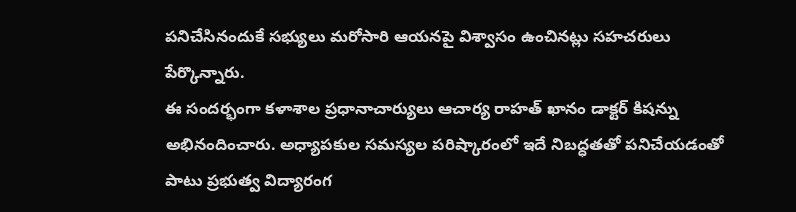పనిచేసినందుకే సభ్యులు మరోసారి ఆయనపై విశ్వాసం ఉంచినట్లు సహచరులు పేర్కొన్నారు.
ఈ సందర్భంగా కళాశాల ప్రధానాచార్యులు ఆచార్య రాహత్ ఖానం డాక్టర్ కిషన్ను అభినందించారు. అధ్యాపకుల సమస్యల పరిష్కారంలో ఇదే నిబద్ధతతో పనిచేయడంతో పాటు ప్రభుత్వ విద్యారంగ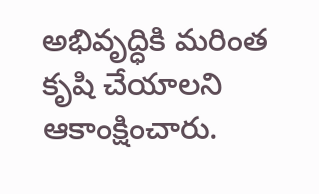అభివృద్ధికి మరింత కృషి చేయాలని ఆకాంక్షించారు.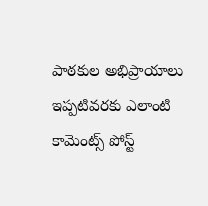పాఠకుల అభిప్రాయాలు
ఇప్పటివరకు ఎలాంటి కామెంట్స్ పోస్ట్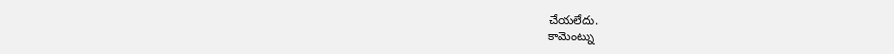చేయలేదు.
కామెంట్ను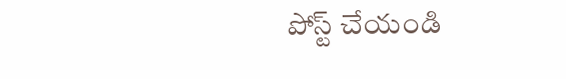పోస్ట్ చేయండి